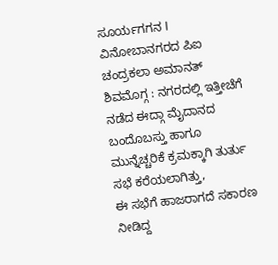ಸೂರ್ಯಗಗನ I ವಿನೋಬಾನಗರದ ಪಿಐ ಚಂದ್ರಕಲಾ ಅಮಾನತ್
ಶಿವಮೊಗ್ಗ : ನಗರದಲ್ಲಿ ಇತ್ತೀಚೆಗೆ ನಡೆದ ಈದ್ಗಾ ಮೈದಾನದ ಬಂದೊಬಸ್ತು ಹಾಗೂ ಮುನ್ನೆಚ್ಚರಿಕೆ ಕ್ರಮಕ್ಕಾಗಿ ತುರ್ತು ಸಭೆ ಕರೆಯಲಾಗಿತ್ತು,
ಈ ಸಭೆಗೆ ಹಾಜರಾಗದೆ ಸಕಾರಣ ನೀಡಿದ್ದ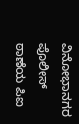ವಿನೋಭಾನಗರ ಪೊಲೀಸ್ ಠಾಣೆಯ ಪಿಐ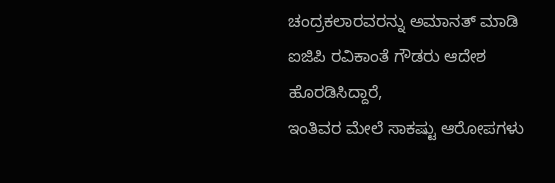ಚಂದ್ರಕಲಾರವರನ್ನು ಅಮಾನತ್ ಮಾಡಿ ಐಜಿಪಿ ರವಿಕಾಂತೆ ಗೌಡರು ಆದೇಶ ಹೊರಡಿಸಿದ್ದಾರೆ,
ಇಂತಿವರ ಮೇಲೆ ಸಾಕಷ್ಟು ಆರೋಪಗಳು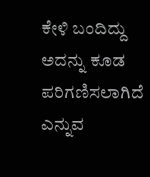ಕೇಳಿ ಬಂದಿದ್ದು ಅದನ್ನು ಕೂಡ ಪರಿಗಣಿಸಲಾಗಿದೆ ಎನ್ನುವ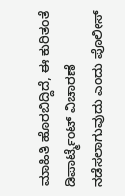ಮಾಹಿತಿ ಹೊರಬಿದ್ದಿದೆ, ಈ ಕುರಿತಂತೆ ಡಿಪಾರ್ಟ್ಮೆಂಟ್ ವಿಚಾರಣೆ ನಡೆಸಲಾಗುವುದು ಎಂದು ಪೊಲೀಸ್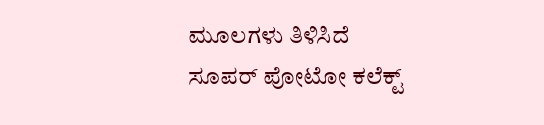ಮೂಲಗಳು ತಿಳಿಸಿದೆ
ಸೂಪರ್ ಪೋಟೋ ಕಲೆಕ್ಟ್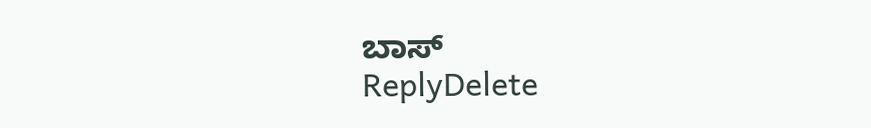ಬಾಸ್
ReplyDelete